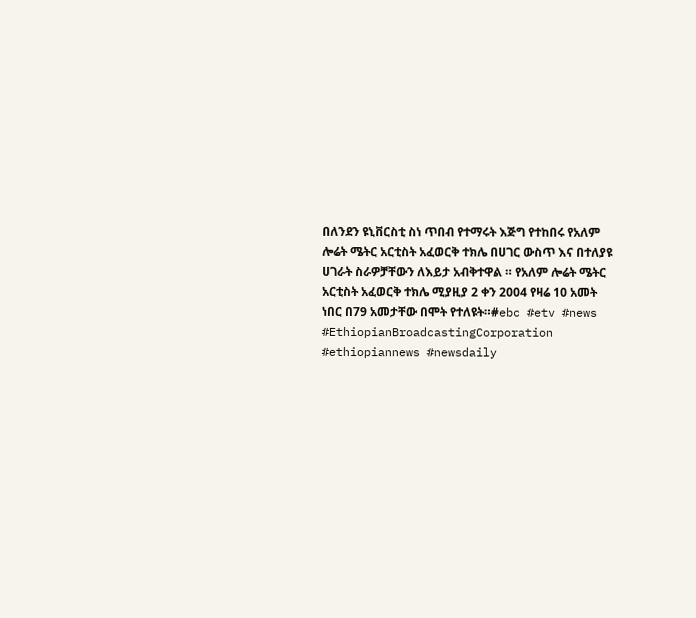በለንደን ዩኒቨርስቲ ስነ ጥበብ የተማሩት እጅግ የተከበሩ የአለም ሎሬት ሜትር አርቲስት አፈወርቅ ተክሌ በሀገር ውስጥ እና በተለያዩ ሀገራት ስራዎቻቸውን ለእይታ አብቅተዋል ። የአለም ሎሬት ሜትር አርቲስት አፈወርቅ ተክሌ ሚያዚያ 2 ቀን 2004 የዛሬ 10 አመት ነበር በ79 አመታቸው በሞት የተለዩት።#ebc #etv #news
#EthiopianBroadcastingCorporation
#ethiopiannews #newsdaily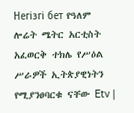Негізгі бет የዓለም ሎሬት ሜትር አርቲስት አፈወርቅ ተክሌ የሥዕል ሥራዎች ኢትጵያዊነትን የሚያንፀባርቁ ናቸው Etv |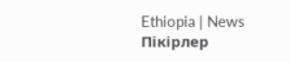Ethiopia | News
Пікірлер